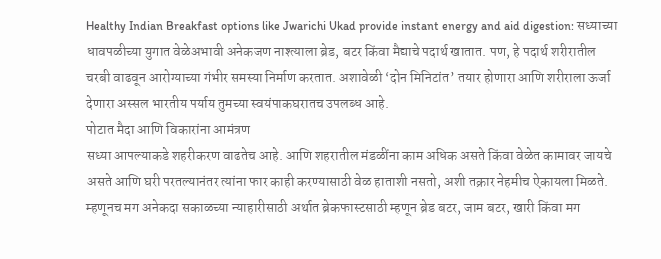Healthy Indian Breakfast options like Jwarichi Ukad provide instant energy and aid digestion: सध्याच्या धावपळीच्या युगात वेळेअभावी अनेकजण नाश्त्याला ब्रेड, बटर किंवा मैद्याचे पदार्थ खातात. पण, हे पदार्थ शरीरातील चरबी वाढवून आरोग्याच्या गंभीर समस्या निर्माण करतात. अशावेळी ‘दोन मिनिटांत’ तयार होणारा आणि शरीराला ऊर्जा देणारा अस्सल भारतीय पर्याय तुमच्या स्वयंपाकघरातच उपलब्ध आहे.
पोटात मैदा आणि विकारांना आमंत्रण
सध्या आपल्याकडे शहरीकरण वाढतेच आहे. आणि शहरातील मंडळींना काम अधिक असते किंवा वेळेत कामावर जायचे असते आणि घरी परतल्यानंतर त्यांना फार काही करण्यासाठी वेळ हाताशी नसतो, अशी तक्रार नेहमीच ऐकायला मिळते. म्हणूनच मग अनेकदा सकाळच्या न्याहारीसाठी अर्थात ब्रेकफास्टसाठी म्हणून ब्रेड बटर, जाम बटर, खारी किंवा मग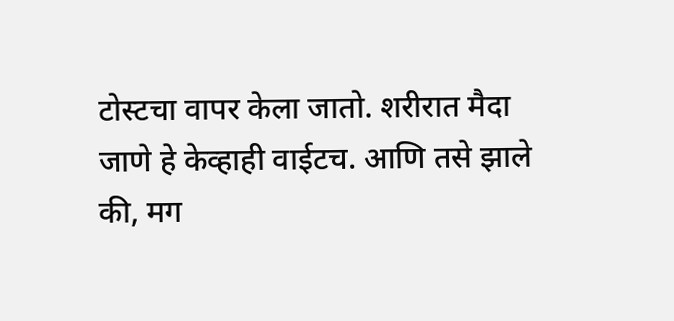टोस्टचा वापर केला जातो. शरीरात मैदा जाणे हे केव्हाही वाईटच. आणि तसे झाले की, मग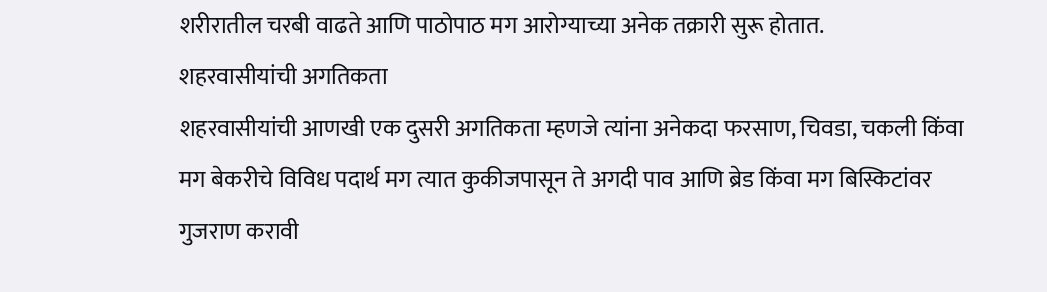शरीरातील चरबी वाढते आणि पाठोपाठ मग आरोग्याच्या अनेक तक्रारी सुरू होतात.
शहरवासीयांची अगतिकता
शहरवासीयांची आणखी एक दुसरी अगतिकता म्हणजे त्यांना अनेकदा फरसाण, चिवडा, चकली किंवा मग बेकरीचे विविध पदार्थ मग त्यात कुकीजपासून ते अगदी पाव आणि ब्रेड किंवा मग बिस्किटांवर गुजराण करावी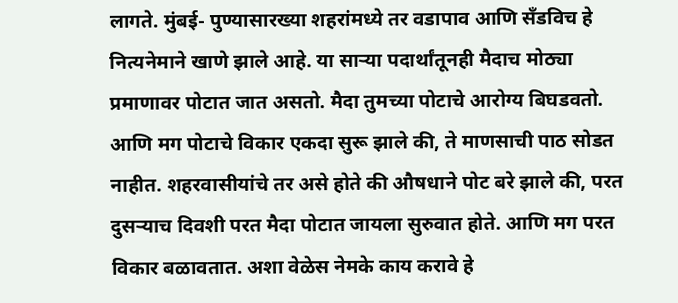लागते. मुंबई- पुण्यासारख्या शहरांमध्ये तर वडापाव आणि सँडविच हे नित्यनेमाने खाणे झाले आहे. या साऱ्या पदार्थांतूनही मैदाच मोठ्या प्रमाणावर पोटात जात असतो. मैदा तुमच्या पोटाचे आरोग्य बिघडवतो. आणि मग पोटाचे विकार एकदा सुरू झाले की, ते माणसाची पाठ सोडत नाहीत. शहरवासीयांचे तर असे होते की औषधाने पोट बरे झाले की, परत दुसऱ्याच दिवशी परत मैदा पोटात जायला सुरुवात होते. आणि मग परत विकार बळावतात. अशा वेळेस नेमके काय करावे हे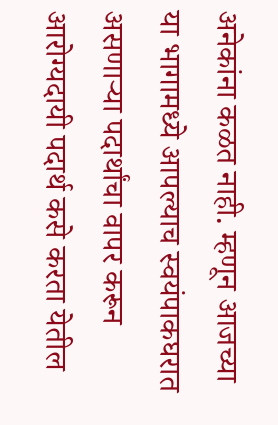अनेकांना कळत नाही. म्हणून आजच्या या भागामध्ये आपल्याच स्वयंपाकघरात असणाऱ्या पदार्थांचा वापर करून आरोग्यदायी पदार्थ कसे करता येतील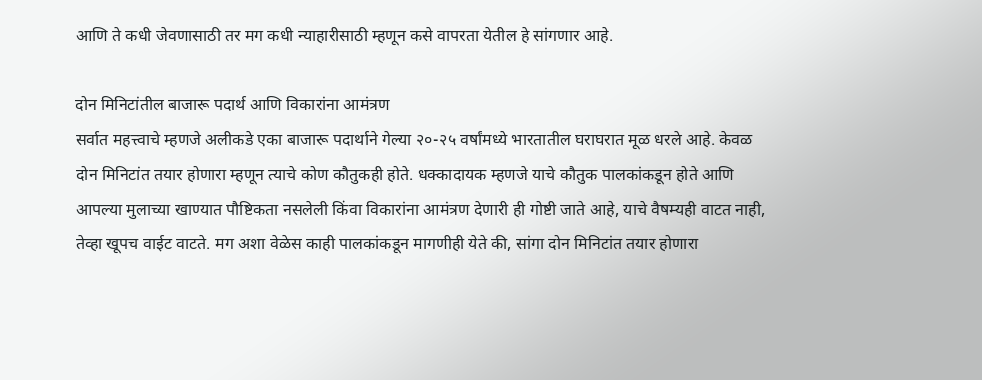आणि ते कधी जेवणासाठी तर मग कधी न्याहारीसाठी म्हणून कसे वापरता येतील हे सांगणार आहे.

दोन मिनिटांतील बाजारू पदार्थ आणि विकारांना आमंत्रण
सर्वात महत्त्वाचे म्हणजे अलीकडे एका बाजारू पदार्थाने गेल्या २०-२५ वर्षांमध्ये भारतातील घराघरात मूळ धरले आहे. केवळ दोन मिनिटांत तयार होणारा म्हणून त्याचे कोण कौतुकही होते. धक्कादायक म्हणजे याचे कौतुक पालकांकडून होते आणि आपल्या मुलाच्या खाण्यात पौष्टिकता नसलेली किंवा विकारांना आमंत्रण देणारी ही गोष्टी जाते आहे, याचे वैषम्यही वाटत नाही, तेव्हा खूपच वाईट वाटते. मग अशा वेळेस काही पालकांकडून मागणीही येते की, सांगा दोन मिनिटांत तयार होणारा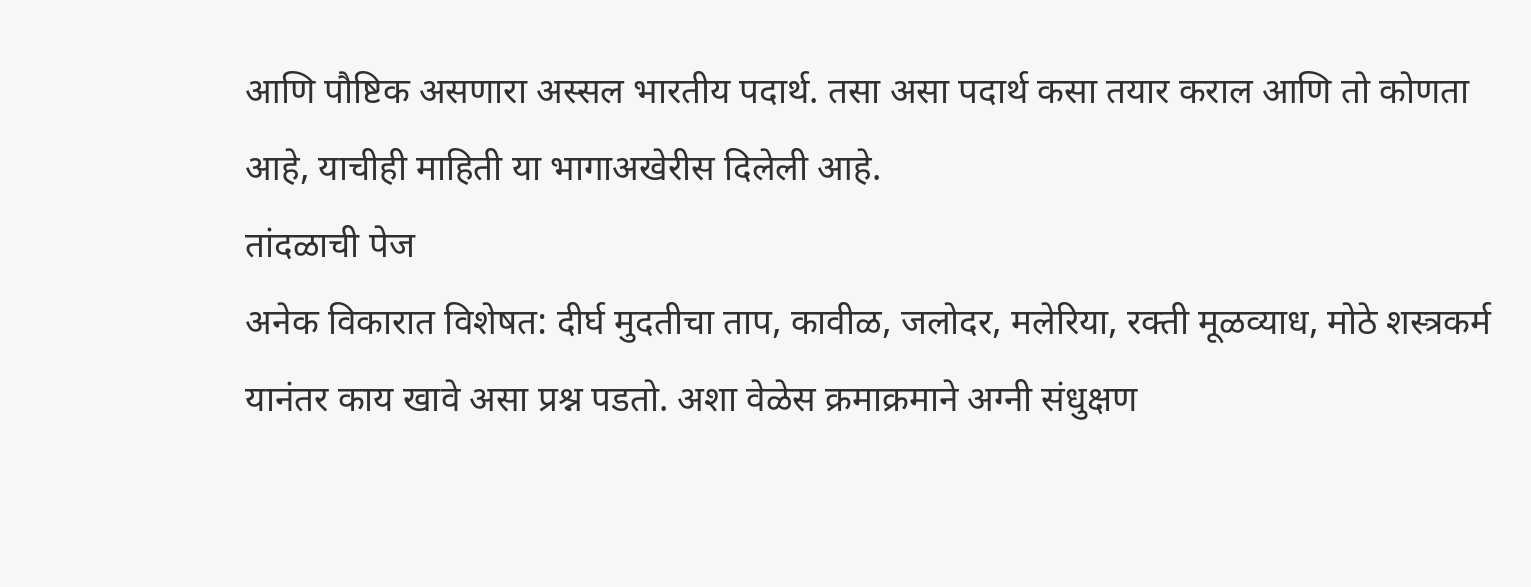आणि पौष्टिक असणारा अस्सल भारतीय पदार्थ. तसा असा पदार्थ कसा तयार कराल आणि तो कोणता आहे, याचीही माहिती या भागाअखेरीस दिलेली आहे.
तांदळाची पेज
अनेक विकारात विशेषत: दीर्घ मुदतीचा ताप, कावीळ, जलोदर, मलेरिया, रक्ती मूळव्याध, मोठे शस्त्रकर्म यानंतर काय खावे असा प्रश्न पडतो. अशा वेळेस क्रमाक्रमाने अग्नी संधुक्षण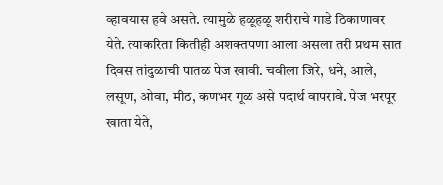व्हावयास हवे असते. त्यामुळे हळूहळू शरीराचे गाडे ठिकाणावर येते. त्याकरिता कितीही अशक्तपणा आला असला तरी प्रथम सात दिवस तांदुळाची पातळ पेज खावी. चवीला जिरे, धने, आले, लसूण, ओवा, मीठ, कणभर गूळ असे पदार्थ वापरावे. पेज भरपूर खाता येते,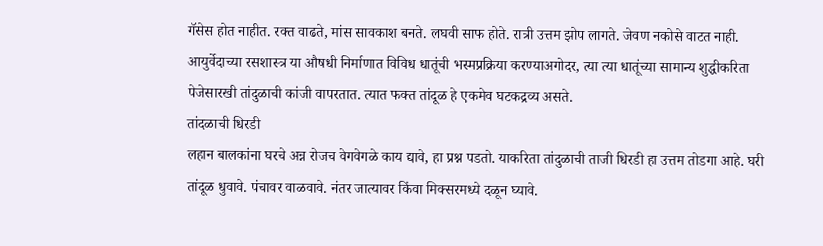गॅसेस होत नाहीत. रक्त वाढते, मांस सावकाश बनते. लघवी साफ होते. रात्री उत्तम झोप लागते. जेवण नकोसे वाटत नाही. आयुर्वेदाच्या रसशास्त्र या औषधी निर्माणात विविध धातूंची भस्मप्रक्रिया करण्याअगोदर, त्या त्या धातूंच्या सामान्य शुद्धीकरिता पेजेसारखी तांदुळाची कांजी वापरतात. त्यात फक्त तांदूळ हे एकमेव घटकद्रव्य असते.
तांदळाची धिरडी
लहान बालकांना घरचे अन्न रोजच वेगवेगळे काय द्यावे, हा प्रश्न पडतो. याकरिता तांदुळाची ताजी धिरडी हा उत्तम तोडगा आहे. घरी तांदूळ धुवावे. पंचावर वाळवावे. नंतर जात्यावर किंवा मिक्सरमध्ये दळून घ्यावे.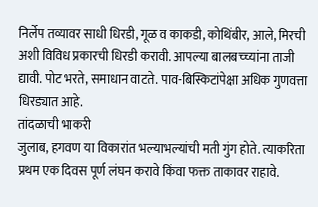निर्लेप तव्यावर साधी धिरडी, गूळ व काकडी, कोथिंबीर, आले, मिरची अशी विविध प्रकारची धिरडी करावी. आपल्या बालबच्च्यांना ताजी द्यावी. पोट भरते, समाधान वाटते. पाव-बिस्किटांपेक्षा अधिक गुणवत्ता धिरड्यात आहे.
तांदळाची भाकरी
जुलाब, हगवण या विकारांत भल्याभल्यांची मती गुंग होते. त्याकरिता प्रथम एक दिवस पूर्ण लंघन करावे किंवा फक्त ताकावर राहावे.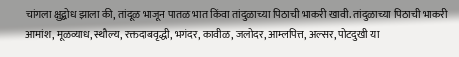चांगला क्षुद्बोध झाला की, तांदूळ भाजून पातळ भात किंवा तांदुळाच्या पिठाची भाकरी खावी. तांदुळाच्या पिठाची भाकरी आमांश, मूळव्याध, स्थौल्य, रक्तदाबवृद्धी, भगंदर, कावीळ, जलोदर, आम्लपित्त, अल्सर, पोटदुखी या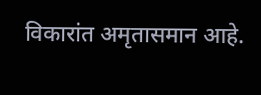विकारांत अमृतासमान आहे.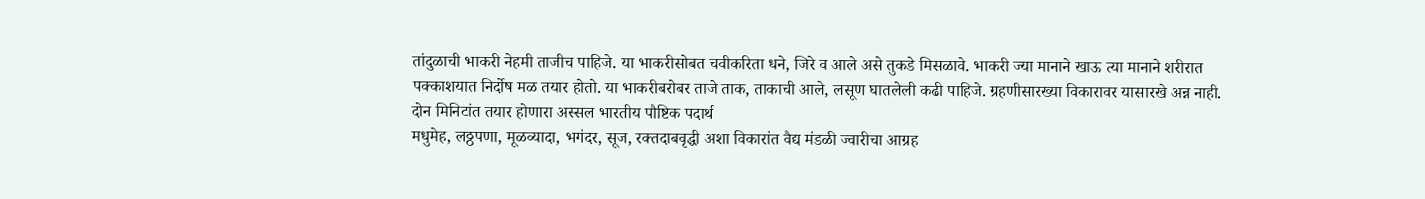तांदुळाची भाकरी नेहमी ताजीच पाहिजे. या भाकरीसोबत चवीकरिता धने, जिरे व आले असे तुकडे मिसळावे. भाकरी ज्या मानाने खाऊ त्या मानाने शरीरात पक्काशयात निर्दोष मळ तयार होतो. या भाकरीबरोबर ताजे ताक, ताकाची आले, लसूण घातलेली कढी पाहिजे. ग्रहणीसारख्या विकारावर यासारखे अन्न नाही.
दोन मिनिटांत तयार होणारा अस्सल भारतीय पौष्टिक पदार्थ
मधुमेह, लठ्ठपणा, मूळव्यादा, भगंदर, सूज, रक्तदाबवृद्धी अशा विकारांत वैद्य मंडळी ज्वारीचा आग्रह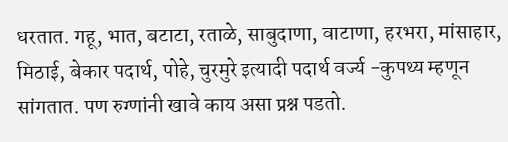धरतात. गहू, भात, बटाटा, रताळे, साबुदाणा, वाटाणा, हरभरा, मांसाहार, मिठाई, बेकार पदार्थ, पोहे, चुरमुरे इत्यादी पदार्थ वर्ज्य -कुपथ्य म्हणून सांगतात. पण रुग्णांनी खावे काय असा प्रश्न पडतो.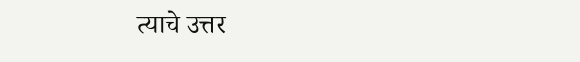त्याचे उत्तर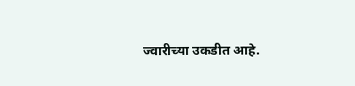ज्वारीच्या उकडीत आहे.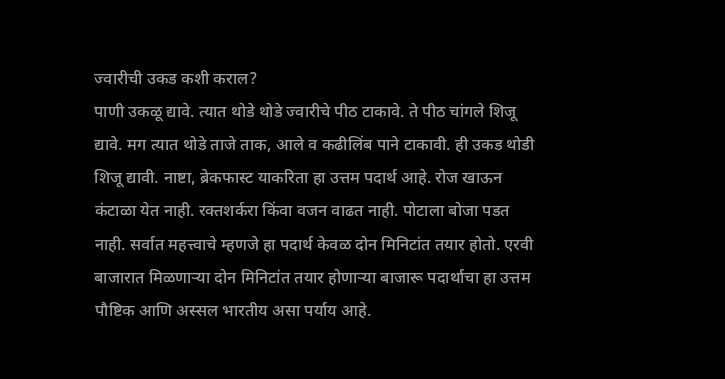ज्वारीची उकड कशी कराल?
पाणी उकळू द्यावे. त्यात थोडे थोडे ज्वारीचे पीठ टाकावे. ते पीठ चांगले शिजू द्यावे. मग त्यात थोडे ताजे ताक, आले व कढीलिंब पाने टाकावी. ही उकड थोडी शिजू द्यावी. नाष्टा, ब्रेकफास्ट याकरिता हा उत्तम पदार्थ आहे. रोज खाऊन कंटाळा येत नाही. रक्तशर्करा किंवा वजन वाढत नाही. पोटाला बोजा पडत नाही. सर्वात महत्त्वाचे म्हणजे हा पदार्थ केवळ दोन मिनिटांत तयार होतो. एरवी बाजारात मिळणाऱ्या दोन मिनिटांत तयार होणाऱ्या बाजारू पदार्थाचा हा उत्तम पौष्टिक आणि अस्सल भारतीय असा पर्याय आहे.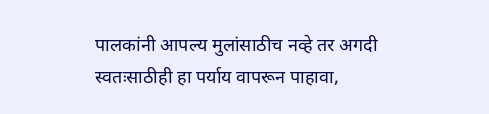पालकांनी आपल्य मुलांसाठीच नव्हे तर अगदी स्वतःसाठीही हा पर्याय वापरून पाहावा,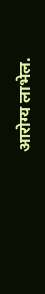आरोग्य लाभेल.